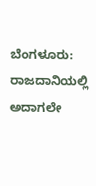ಬೆಂಗಳೂರು: ರಾಜದಾನಿಯಲ್ಲಿ ಅದಾಗಲೇ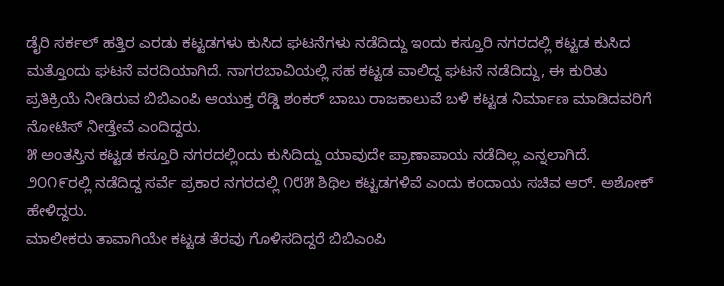ಡೈರಿ ಸರ್ಕಲ್ ಹತ್ತಿರ ಎರಡು ಕಟ್ಟಡಗಳು ಕುಸಿದ ಘಟನೆಗಳು ನಡೆದಿದ್ದು ಇಂದು ಕಸ್ತೂರಿ ನಗರದಲ್ಲಿ ಕಟ್ಟಡ ಕುಸಿದ ಮತ್ತೊಂದು ಘಟನೆ ವರದಿಯಾಗಿದೆ. ನಾಗರಬಾವಿಯಲ್ಲಿ ಸಹ ಕಟ್ಟಡ ವಾಲಿದ್ದ ಘಟನೆ ನಡೆದಿದ್ದು, ಈ ಕುರಿತು ಪ್ರತಿಕ್ರಿಯೆ ನೀಡಿರುವ ಬಿಬಿಎಂಪಿ ಆಯುಕ್ತ ರೆಡ್ಡಿ ಶಂಕರ್ ಬಾಬು ರಾಜಕಾಲುವೆ ಬಳಿ ಕಟ್ಟಡ ನಿರ್ಮಾಣ ಮಾಡಿದವರಿಗೆ ನೋಟಿಸ್ ನೀಡ್ತೇವೆ ಎಂದಿದ್ದರು.
೫ ಅಂತಸ್ತಿನ ಕಟ್ಟಡ ಕಸ್ತೂರಿ ನಗರದಲ್ಲಿಂದು ಕುಸಿದಿದ್ದು ಯಾವುದೇ ಪ್ರಾಣಾಪಾಯ ನಡೆದಿಲ್ಲ ಎನ್ನಲಾಗಿದೆ. ೨೦೧೯ರಲ್ಲಿ ನಡೆದಿದ್ದ ಸರ್ವೆ ಪ್ರಕಾರ ನಗರದಲ್ಲಿ ೧೮೫ ಶಿಥಿಲ ಕಟ್ಟಡಗಳಿವೆ ಎಂದು ಕಂದಾಯ ಸಚಿವ ಆರ್. ಅಶೋಕ್ ಹೇಳಿದ್ದರು.
ಮಾಲೀಕರು ತಾವಾಗಿಯೇ ಕಟ್ಟಡ ತೆರವು ಗೊಳಿಸದಿದ್ದರೆ ಬಿಬಿಎಂಪಿ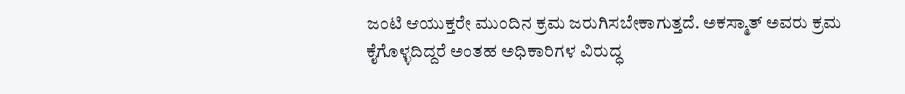ಜಂಟಿ ಆಯುಕ್ತರೇ ಮುಂದಿನ ಕ್ರಮ ಜರುಗಿಸಬೇಕಾಗುತ್ತದೆ. ಅಕಸ್ಮಾತ್ ಅವರು ಕ್ರಮ ಕೈಗೊಳ್ಳದಿದ್ದರೆ ಅಂತಹ ಅಧಿಕಾರಿಗಳ ವಿರುದ್ಧ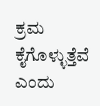ಕ್ರಮ ಕೈಗೊಳ್ಳುತ್ತೆವೆ ಎಂದು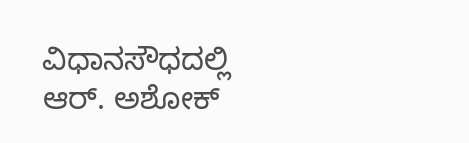ವಿಧಾನಸೌಧದಲ್ಲಿ ಆರ್. ಅಶೋಕ್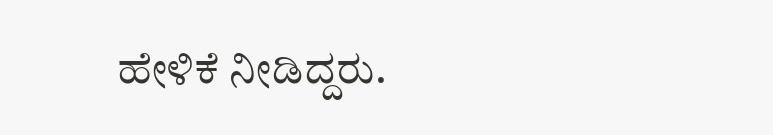ಹೇಳಿಕೆ ನೀಡಿದ್ದರು.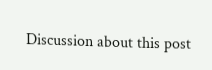Discussion about this post